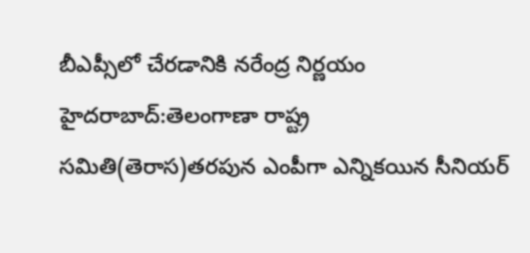బీఎప్సీలో చేరడానికి నరేంద్ర నిర్ణయం
హైదరాబాద్:తెలంగాణా రాష్ట్ర సమితి(తెరాస)తరపున ఎంపీగా ఎన్నికయిన సీనియర్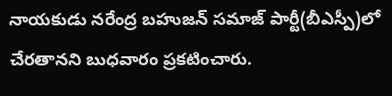నాయకుడు నరేంద్ర బహుజన్ సమాజ్ పార్టీ(బీఎస్పీ)లో చేరతానని బుధవారం ప్రకటించారు.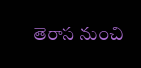తెరాస నుంచి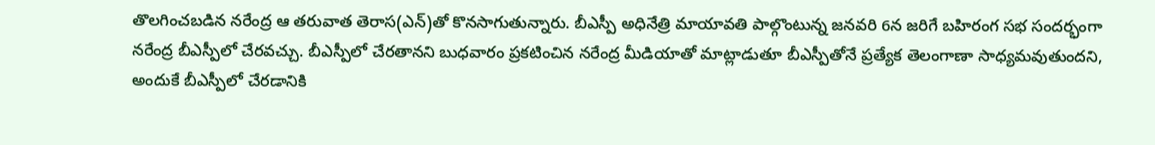తొలగించబడిన నరేంద్ర ఆ తరువాత తెరాస(ఎన్)తో కొనసాగుతున్నారు. బీఎస్పీ అధినేత్రి మాయావతి పాల్గొంటున్న జనవరి 6న జరిగే బహిరంగ సభ సందర్భంగా నరేంద్ర బీఎస్పీలో చేరవచ్చు. బీఎస్పీలో చేరతానని బుధవారం ప్రకటించిన నరేంద్ర మీడియాతో మాట్లాడుతూ బీఎస్పీతోనే ప్రత్యేక తెలంగాణా సాధ్యమవుతుందని, అందుకే బీఎస్పీలో చేరడానికి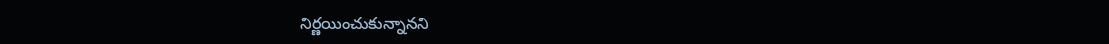నిర్ణయించుకున్నానని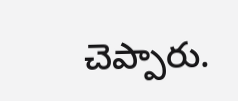చెప్పారు.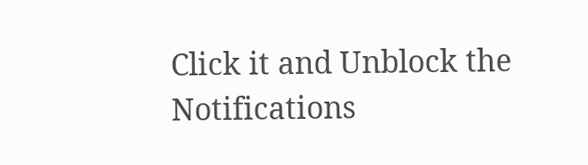Click it and Unblock the Notifications